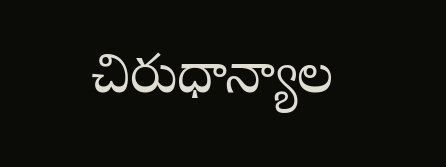చిరుధాన్యాల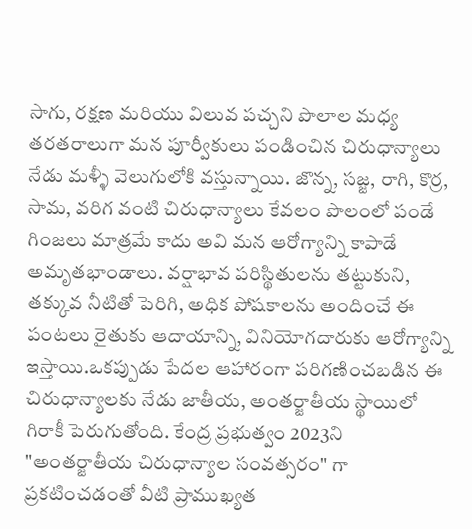సాగు, రక్షణ మరియు విలువ పచ్చని పొలాల మధ్య తరతరాలుగా మన పూర్వీకులు పండించిన చిరుధాన్యాలు నేడు మళ్ళీ వెలుగులోకి వస్తున్నాయి. జొన్న, సజ్జ, రాగి, కొర్ర, సామ, వరిగ వంటి చిరుధాన్యాలు కేవలం పొలంలో పండే గింజలు మాత్రమే కాదు అవి మన ఆరోగ్యాన్ని కాపాడే అమృతభాండాలు. వర్షాభావ పరిస్థితులను తట్టుకుని, తక్కువ నీటితో పెరిగి, అధిక పోషకాలను అందించే ఈ పంటలు రైతుకు ఆదాయాన్ని, వినియోగదారుకు ఆరోగ్యాన్ని ఇస్తాయి.ఒకప్పుడు పేదల ఆహారంగా పరిగణించబడిన ఈ చిరుధాన్యాలకు నేడు జాతీయ, అంతర్జాతీయ స్థాయిలో గిరాకీ పెరుగుతోంది. కేంద్ర ప్రభుత్వం 2023ని "అంతర్జాతీయ చిరుధాన్యాల సంవత్సరం" గా ప్రకటించడంతో వీటి ప్రాముఖ్యత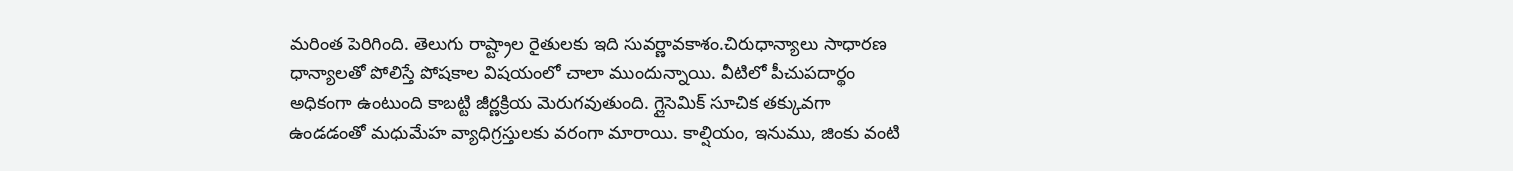మరింత పెరిగింది. తెలుగు రాష్ట్రాల రైతులకు ఇది సువర్ణావకాశం.చిరుధాన్యాలు సాధారణ ధాన్యాలతో పోలిస్తే పోషకాల విషయంలో చాలా ముందున్నాయి. వీటిలో పీచుపదార్థం అధికంగా ఉంటుంది కాబట్టి జీర్ణక్రియ మెరుగవుతుంది. గ్లైసెమిక్ సూచిక తక్కువగా ఉండడంతో మధుమేహ వ్యాధిగ్రస్తులకు వరంగా మారాయి. కాల్షియం, ఇనుము, జింకు వంటి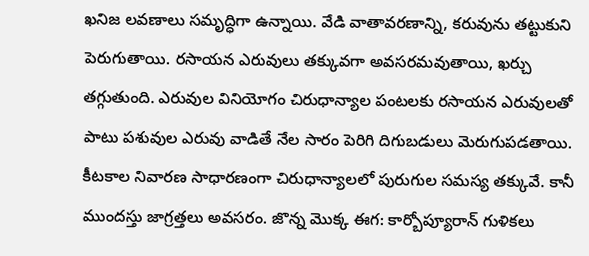ఖనిజ లవణాలు సమృద్ధిగా ఉన్నాయి. వేడి వాతావరణాన్ని, కరువును తట్టుకుని పెరుగుతాయి. రసాయన ఎరువులు తక్కువగా అవసరమవుతాయి, ఖర్చు తగ్గుతుంది. ఎరువుల వినియోగం చిరుధాన్యాల పంటలకు రసాయన ఎరువులతో పాటు పశువుల ఎరువు వాడితే నేల సారం పెరిగి దిగుబడులు మెరుగుపడతాయి. కీటకాల నివారణ సాధారణంగా చిరుధాన్యాలలో పురుగుల సమస్య తక్కువే. కానీ ముందస్తు జాగ్రత్తలు అవసరం. జొన్న మొక్క ఈగ: కార్బోప్యూరాన్ గుళికలు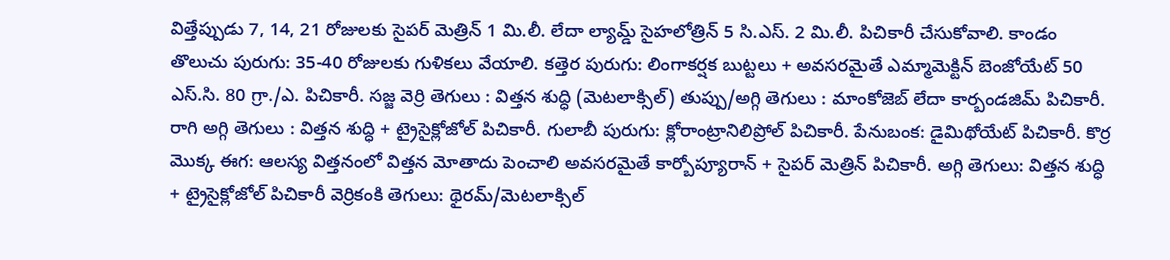విత్తేప్పుడు 7, 14, 21 రోజులకు సైపర్ మెత్రిన్ 1 మి.లీ. లేదా ల్యామ్డ్ సైహలోత్రిన్ 5 సి.ఎస్. 2 మి.లీ. పిచికారీ చేసుకోవాలి. కాండం తొలుచు పురుగు: 35-40 రోజులకు గుళికలు వేయాలి. కత్తెర పురుగు: లింగాకర్షక బుట్టలు + అవసరమైతే ఎమ్మామెక్టిన్ బెంజోయేట్ 50 ఎస్.సి. 80 గ్రా./ఎ. పిచికారీ. సజ్జ వెర్రి తెగులు : విత్తన శుద్ధి (మెటలాక్సిల్) తుప్పు/అగ్గి తెగులు : మాంకోజెబ్ లేదా కార్బండజిమ్ పిచికారీ. రాగి అగ్గి తెగులు : విత్తన శుద్ధి + ట్రైసైక్లోజోల్ పిచికారీ. గులాబీ పురుగు: క్లోరాంట్రానిలిప్రోల్ పిచికారీ. పేనుబంక: డైమిథోయేట్ పిచికారీ. కొర్ర మొక్క ఈగ: ఆలస్య విత్తనంలో విత్తన మోతాదు పెంచాలి అవసరమైతే కార్బోప్యూరాన్ + సైపర్ మెత్రిన్ పిచికారీ. అగ్గి తెగులు: విత్తన శుద్ధి + ట్రైసైక్లోజోల్ పిచికారీ వెర్రికంకి తెగులు: థైరమ్/మెటలాక్సిల్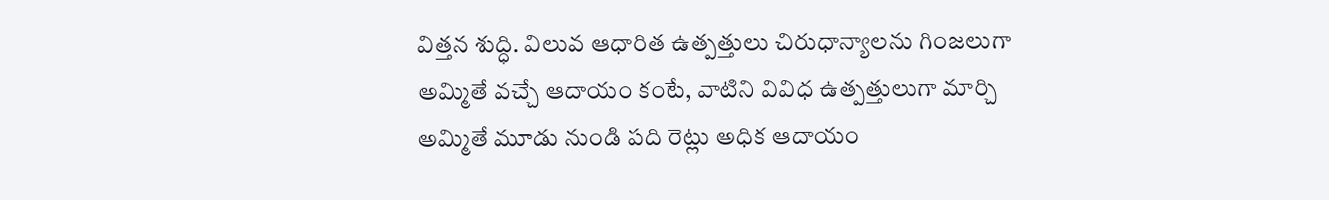విత్తన శుద్ధి. విలువ ఆధారిత ఉత్పత్తులు చిరుధాన్యాలను గింజలుగా అమ్మితే వచ్చే ఆదాయం కంటే, వాటిని వివిధ ఉత్పత్తులుగా మార్చి అమ్మితే మూడు నుండి పది రెట్లు అధిక ఆదాయం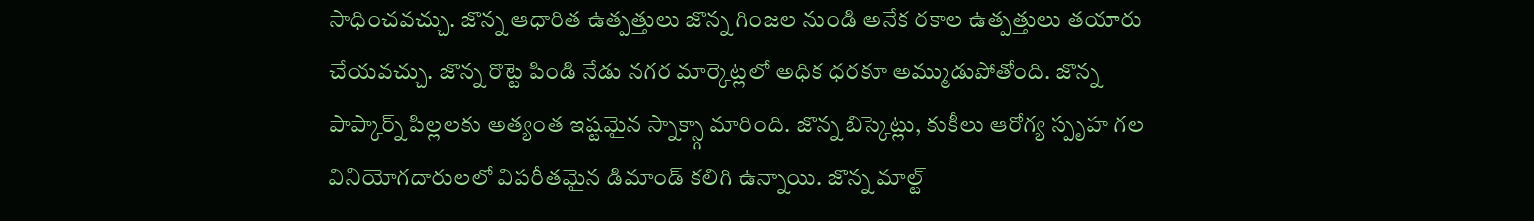సాధించవచ్చు. జొన్న ఆధారిత ఉత్పత్తులు జొన్న గింజల నుండి అనేక రకాల ఉత్పత్తులు తయారు చేయవచ్చు. జొన్న రొట్టె పిండి నేడు నగర మార్కెట్లలో అధిక ధరకూ అమ్ముడుపోతోంది. జొన్న పాప్కార్న్ పిల్లలకు అత్యంత ఇష్టమైన స్నాక్స్గా మారింది. జొన్న బిస్కెట్లు, కుకీలు ఆరోగ్య స్పృహ గల వినియోగదారులలో విపరీతమైన డిమాండ్ కలిగి ఉన్నాయి. జొన్న మాల్ట్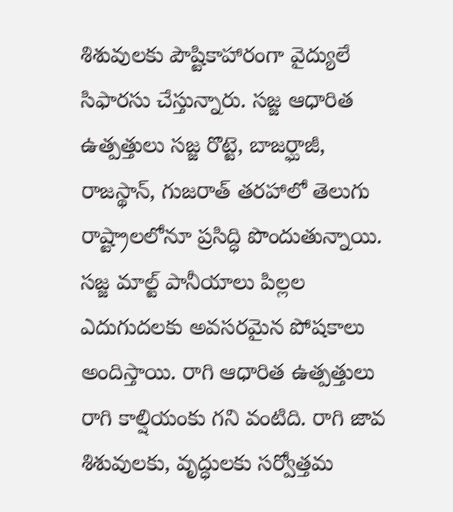శిశువులకు పౌష్టికాహారంగా వైద్యులే సిఫారసు చేస్తున్నారు. సజ్జ ఆధారిత ఉత్పత్తులు సజ్జ రొట్టె, బాజర్ఘాజీ, రాజస్థాన్, గుజరాత్ తరహాలో తెలుగు రాష్ట్రాలలోనూ ప్రసిద్ధి పొందుతున్నాయి. సజ్జ మాల్ట్ పానీయాలు పిల్లల ఎదుగుదలకు అవసరమైన పోషకాలు అందిస్తాయి. రాగి ఆధారిత ఉత్పత్తులు రాగి కాల్షియంకు గని వంటిది. రాగి జావ శిశువులకు, వృద్ధులకు సర్వోత్తమ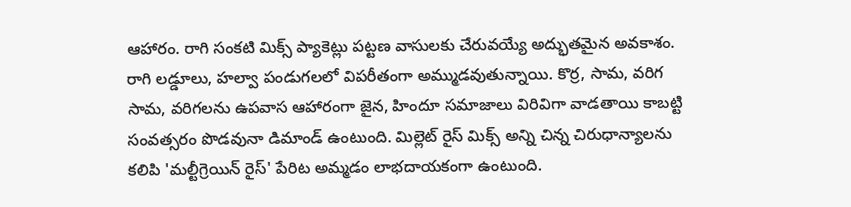ఆహారం. రాగి సంకటి మిక్స్ ప్యాకెట్లు పట్టణ వాసులకు చేరువయ్యే అద్భుతమైన అవకాశం. రాగి లడ్డూలు, హల్వా పండుగలలో విపరీతంగా అమ్ముడవుతున్నాయి. కొర్ర, సామ, వరిగ సామ, వరిగలను ఉపవాస ఆహారంగా జైన, హిందూ సమాజాలు విరివిగా వాడతాయి కాబట్టి సంవత్సరం పొడవునా డిమాండ్ ఉంటుంది. మిల్లెట్ రైస్ మిక్స్ అన్ని చిన్న చిరుధాన్యాలను కలిపి 'మల్టీగ్రెయిన్ రైస్' పేరిట అమ్మడం లాభదాయకంగా ఉంటుంది.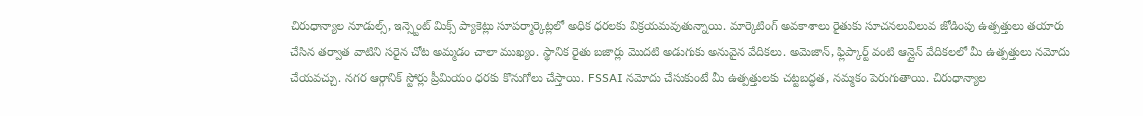చిరుధాన్యాల నూడుల్స్, ఇన్స్టెంట్ మిక్స్ ప్యాకెట్లు సూపర్మార్కెట్లలో అధిక ధరలకు విక్రయమవుతున్నాయి. మార్కెటింగ్ అవకాశాలు రైతుకు సూచనలువిలువ జోడింపు ఉత్పత్తులు తయారు చేసిన తర్వాత వాటిని సరైన చోట అమ్మడం చాలా ముఖ్యం. స్థానిక రైతు బజార్లు మొదటి అడుగుకు అనువైన వేదికలు. అమెజాన్, ఫ్లిప్కార్ట్ వంటి ఆన్లైన్ వేదికలలో మీ ఉత్పత్తులు నమోదు చేయవచ్చు. నగర ఆర్గానిక్ స్టోర్లు ప్రీమియం ధరకు కొనుగోలు చేస్తాయి. FSSAI నమోదు చేసుకుంటే మీ ఉత్పత్తులకు చట్టబద్ధత, నమ్మకం పెరుగుతాయి. చిరుధాన్యాల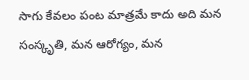సాగు కేవలం పంట మాత్రమే కాదు అది మన సంస్కృతి, మన ఆరోగ్యం, మన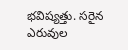భవిష్యత్తు. సరైన ఎరువుల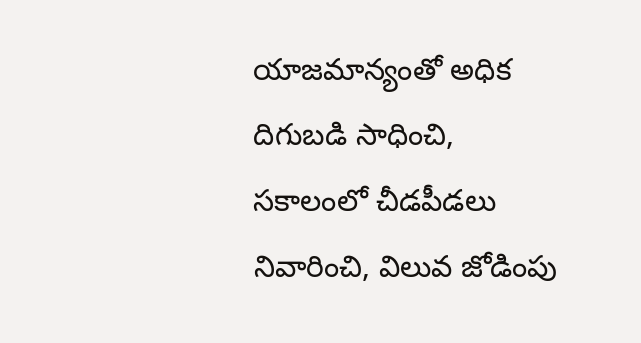యాజమాన్యంతో అధిక దిగుబడి సాధించి, సకాలంలో చీడపీడలు నివారించి, విలువ జోడింపు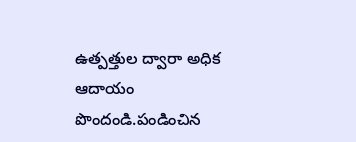ఉత్పత్తుల ద్వారా అధిక ఆదాయం పొందండి.పండించిన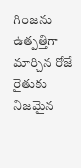గింజను ఉత్పత్తిగా మార్చిన రోజే రైతుకు నిజమైన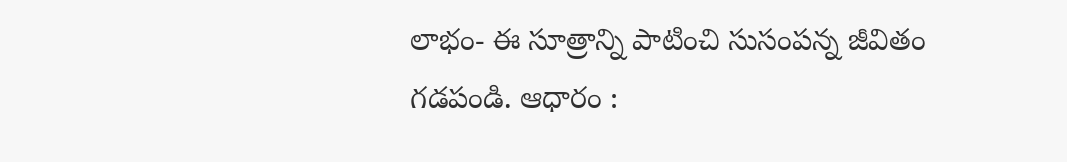లాభం- ఈ సూత్రాన్ని పాటించి సుసంపన్న జీవితం గడపండి. ఆధారం :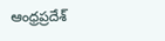ఆంధ్రప్రదేశ్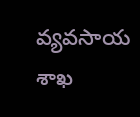వ్యవసాయ శాఖ